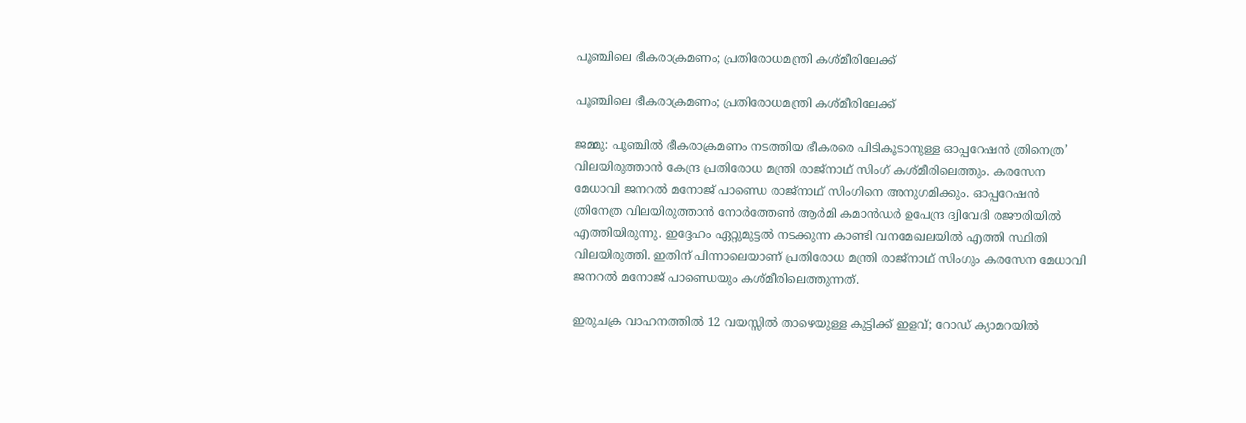പൂഞ്ചിലെ ഭീകരാക്രമണം; പ്രതിരോധമന്ത്രി കശ്മീരിലേക്ക്

പൂഞ്ചിലെ ഭീകരാക്രമണം; പ്രതിരോധമന്ത്രി കശ്മീരിലേക്ക്

ജമ്മു: പൂഞ്ചിൽ ഭീകരാക്രമണം നടത്തിയ ഭീകരരെ പിടികൂടാനുള്ള ഓപ്പറേഷൻ ത്രിനെത്ര’ വിലയിരുത്താൻ കേന്ദ്ര പ്രതിരോധ മന്ത്രി രാജ്നാഥ് സിംഗ് കശ്മീരിലെത്തും. കരസേന മേധാവി ജനറൽ മനോജ് പാണ്ഡെ രാജ്നാഥ് സിംഗിനെ അനുഗമിക്കും. ഓപ്പറേഷൻ ത്രിനേത്ര വിലയിരുത്താൻ നോർത്തേൺ ആർമി കമാൻഡർ ഉപേന്ദ്ര ദ്വിവേദി രജൗരിയിൽ എത്തിയിരുന്നു. ഇദ്ദേഹം ഏറ്റുമുട്ടൽ നടക്കുന്ന കാണ്ടി വനമേഖലയിൽ എത്തി സ്ഥിതി വിലയിരുത്തി. ഇതിന് പിന്നാലെയാണ് പ്രതിരോധ മന്ത്രി രാജ്നാഥ് സിംഗും കരസേന മേധാവി ജനറൽ മനോജ് പാണ്ഡെയും കശ്മീരിലെത്തുന്നത്.

ഇരുചക്ര വാഹനത്തില്‍ 12 വയസ്സില്‍ താഴെയുള്ള കുട്ടിക്ക് ഇളവ്; റോഡ് ക്യാമറയില്‍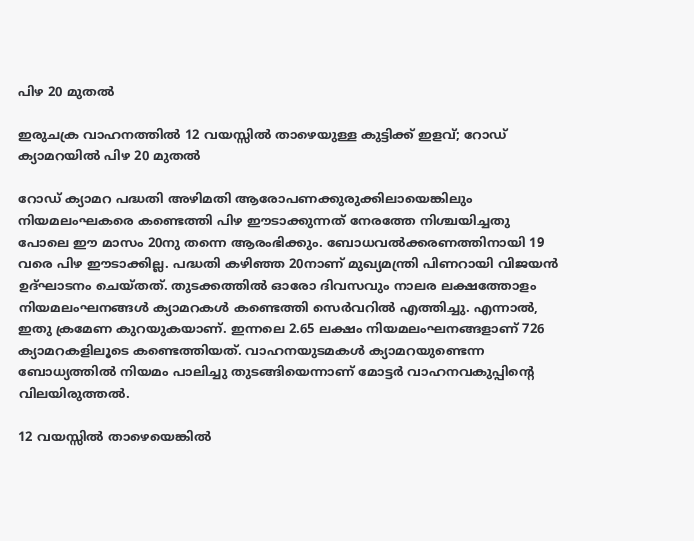പിഴ 20 മുതല്‍

ഇരുചക്ര വാഹനത്തില്‍ 12 വയസ്സില്‍ താഴെയുള്ള കുട്ടിക്ക് ഇളവ്; റോഡ് ക്യാമറയില്‍ പിഴ 20 മുതല്‍

റോഡ് ക്യാമറ പദ്ധതി അഴിമതി ആരോപണക്കുരുക്കിലായെങ്കിലും നിയമലംഘകരെ കണ്ടെത്തി പിഴ ഈടാക്കുന്നത് നേരത്തേ നിശ്ചയിച്ചതു പോലെ ഈ മാസം 20നു തന്നെ ആരംഭിക്കും. ബോധവല്‍ക്കരണത്തിനായി 19 വരെ പിഴ ഈടാക്കില്ല. പദ്ധതി കഴിഞ്ഞ 20നാണ് മുഖ്യമന്ത്രി പിണറായി വിജയന്‍ ഉദ്ഘാടനം ചെയ്തത്. തുടക്കത്തില്‍ ഓരോ ദിവസവും നാലര ലക്ഷത്തോളം നിയമലംഘനങ്ങള്‍ ക്യാമറകള്‍ കണ്ടെത്തി സെര്‍വറില്‍ എത്തിച്ചു. എന്നാല്‍, ഇതു ക്രമേണ കുറയുകയാണ്. ഇന്നലെ 2.65 ലക്ഷം നിയമലംഘനങ്ങളാണ് 726 ക്യാമറകളിലൂടെ കണ്ടെത്തിയത്. വാഹനയുടമകള്‍ ക്യാമറയുണ്ടെന്ന ബോധ്യത്തില്‍ നിയമം പാലിച്ചു തുടങ്ങിയെന്നാണ് മോട്ടര്‍ വാഹനവകുപ്പിന്റെ വിലയിരുത്തല്‍.

12 വയസ്സില്‍ താഴെയെങ്കില്‍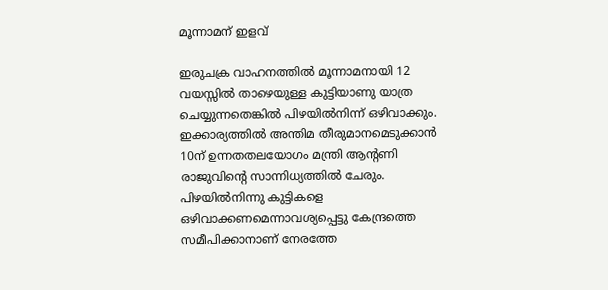മൂന്നാമന് ഇളവ്

ഇരുചക്ര വാഹനത്തില്‍ മൂന്നാമനായി 12 വയസ്സില്‍ താഴെയുള്ള കുട്ടിയാണു യാത്ര ചെയ്യുന്നതെങ്കില്‍ പിഴയില്‍നിന്ന് ഒഴിവാക്കും. ഇക്കാര്യത്തില്‍ അന്തിമ തീരുമാനമെടുക്കാന്‍ 10ന് ഉന്നതതലയോഗം മന്ത്രി ആന്റണി രാജുവിന്റെ സാന്നിധ്യത്തില്‍ ചേരും. പിഴയില്‍നിന്നു കുട്ടികളെ ഒഴിവാക്കണമെന്നാവശ്യപ്പെട്ടു കേന്ദ്രത്തെ സമീപിക്കാനാണ് നേരത്തേ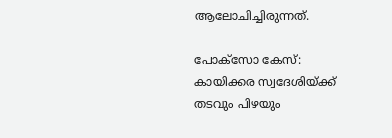ആലോചിച്ചിരുന്നത്.

പോക്സോ കേസ്: കായിക്കര സ്വദേശിയ്ക്ക് തടവും പിഴയും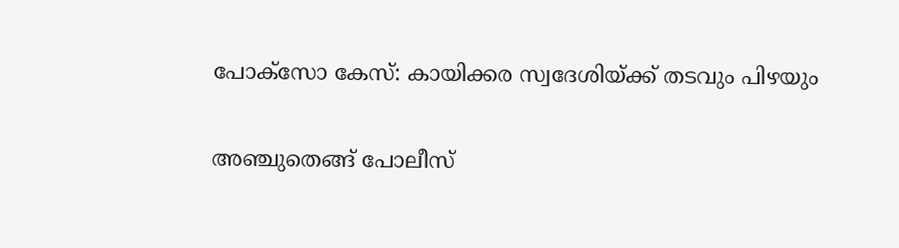പോക്സോ കേസ്: കായിക്കര സ്വദേശിയ്ക്ക് തടവും പിഴയും

അഞ്ചുതെങ്ങ് പോലീസ്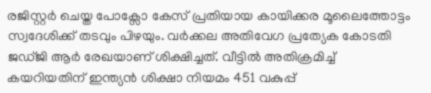രജിസ്റ്റർ ചെയ്ത പോക്സോ കേസ് പ്രതിയായ കായിക്കര മൂലൈത്തോട്ടം സ്വദേശിക്ക് തടവും പിഴയും. വർക്കല അതിവേഗ പ്രത്യേക കോടതി ജഡ്ജി ആർ രേഖയാണ് ശിക്ഷിച്ചത്. വീട്ടിൽ അതിക്രമിച്ച് കയറിയതിന് ഇന്ത്യൻ ശിക്ഷാ നിയമം 451 വകുപ്പ്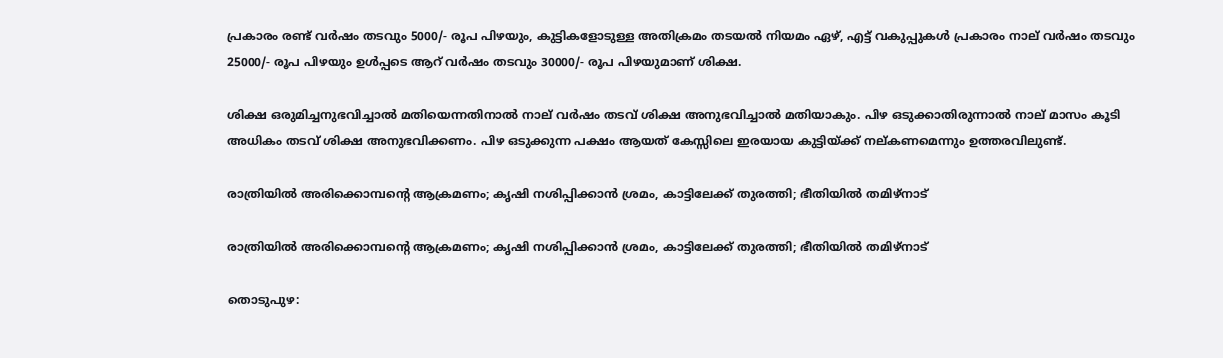പ്രകാരം രണ്ട് വർഷം തടവും 5000/- രൂപ പിഴയും, കുട്ടികളോടുള്ള അതിക്രമം തടയൽ നിയമം ഏഴ്, എട്ട് വകുപ്പുകൾ പ്രകാരം നാല് വർഷം തടവും 25000/- രൂപ പിഴയും ഉൾപ്പടെ ആറ് വർഷം തടവും 30000/- രൂപ പിഴയുമാണ് ശിക്ഷ.

ശിക്ഷ ഒരുമിച്ചനുഭവിച്ചാൽ മതിയെന്നതിനാൽ നാല് വർഷം തടവ് ശിക്ഷ അനുഭവിച്ചാൽ മതിയാകും. പിഴ ഒടുക്കാതിരുന്നാൽ നാല് മാസം കൂടി അധികം തടവ് ശിക്ഷ അനുഭവിക്കണം. പിഴ ഒടുക്കുന്ന പക്ഷം ആയത് കേസ്സിലെ ഇരയായ കുട്ടിയ്ക്ക് നല്കണമെന്നും ഉത്തരവിലുണ്ട്.

രാത്രിയിൽ അരിക്കൊമ്പന്റെ ആക്രമണം; കൃഷി നശിപ്പിക്കാൻ ശ്രമം, കാട്ടിലേക്ക് തുരത്തി; ഭീതിയിൽ തമിഴ്നാട്

രാത്രിയിൽ അരിക്കൊമ്പന്റെ ആക്രമണം; കൃഷി നശിപ്പിക്കാൻ ശ്രമം, കാട്ടിലേക്ക് തുരത്തി; ഭീതിയിൽ തമിഴ്നാട്

തൊടുപുഴ: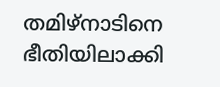തമിഴ്നാടിനെ ഭീതിയിലാക്കി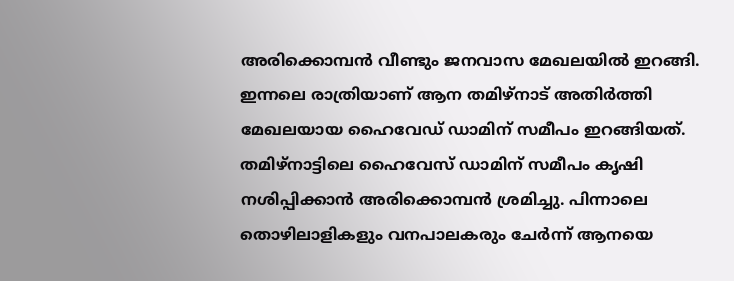അരിക്കൊമ്പൻ വീണ്ടും ജനവാസ മേഖലയിൽ ഇറങ്ങി. ഇന്നലെ രാത്രിയാണ് ആന തമിഴ്നാട് അതിർത്തി മേഖലയായ ഹൈവേഡ് ഡാമിന് സമീപം ഇറങ്ങിയത്. തമിഴ്നാട്ടിലെ ഹൈവേസ് ഡാമിന് സമീപം കൃഷി നശിപ്പിക്കാൻ അരിക്കൊമ്പൻ ശ്രമിച്ചു. പിന്നാലെ തൊഴിലാളികളും വനപാലകരും ചേർന്ന് ആനയെ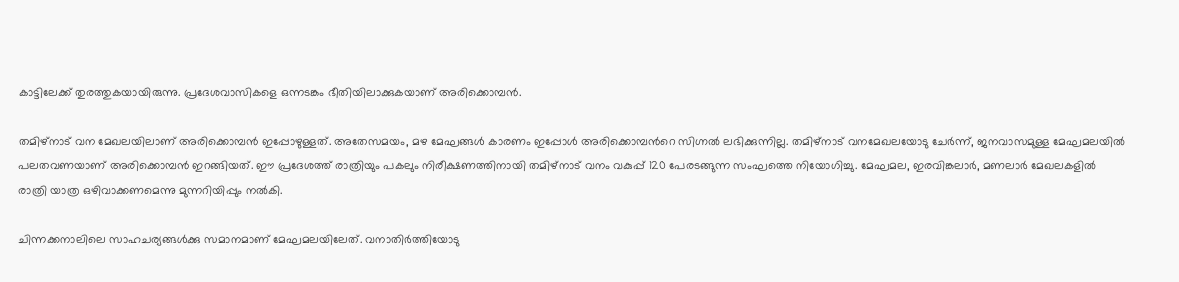കാട്ടിലേക്ക് തുരത്തുകയായിരുന്നു. പ്രദേശവാസികളെ ഒന്നടങ്കം ഭീതിയിലാക്കുകയാണ് അരിക്കൊമ്പൻ.

തമിഴ്നാട് വന മേഖലയിലാണ് അരിക്കൊമ്പൻ ഇപ്പോഴുള്ളത്. അതേസമയം, മഴ മേഘങ്ങൾ കാരണം ഇപ്പോള്‍ അരിക്കൊമ്പന്‍റെ സിഗ്നൽ ലഭിക്കുന്നില്ല. തമിഴ്നാട് വനമേഖലയോടു ചേർന്ന്, ജനവാസമുള്ള മേഘമലയിൽ പലതവണയാണ് അരിക്കൊമ്പൻ ഇറങ്ങിയത്. ഈ പ്രദേശത്ത് രാത്രിയും പകലും നിരീക്ഷണത്തിനായി തമിഴ്നാട് വനം വകുപ്പ് 120 പേരടങ്ങുന്ന സംഘത്തെ നിയോഗിച്ചു. മേഘമല, ഇരവിങ്കലാർ, മണലാർ മേഖലകളിൽ രാത്രി യാത്ര ഒഴിവാക്കണമെന്നു മുന്നറിയിപ്പും നൽകി.

ചിന്നക്കനാലിലെ സാഹചര്യങ്ങൾക്കു സമാനമാണ് മേഘമലയിലേത്. വനാതിർത്തിയോടു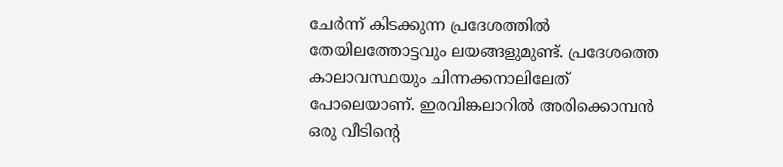ചേർന്ന് കിടക്കുന്ന പ്രദേശത്തിൽ തേയിലത്തോട്ടവും ലയങ്ങളുമുണ്ട്. പ്രദേശത്തെ കാലാവസ്ഥയും ചിന്നക്കനാലിലേത് പോലെയാണ്. ഇരവിങ്കലാറിൽ അരിക്കൊമ്പൻ ഒരു വീടിന്റെ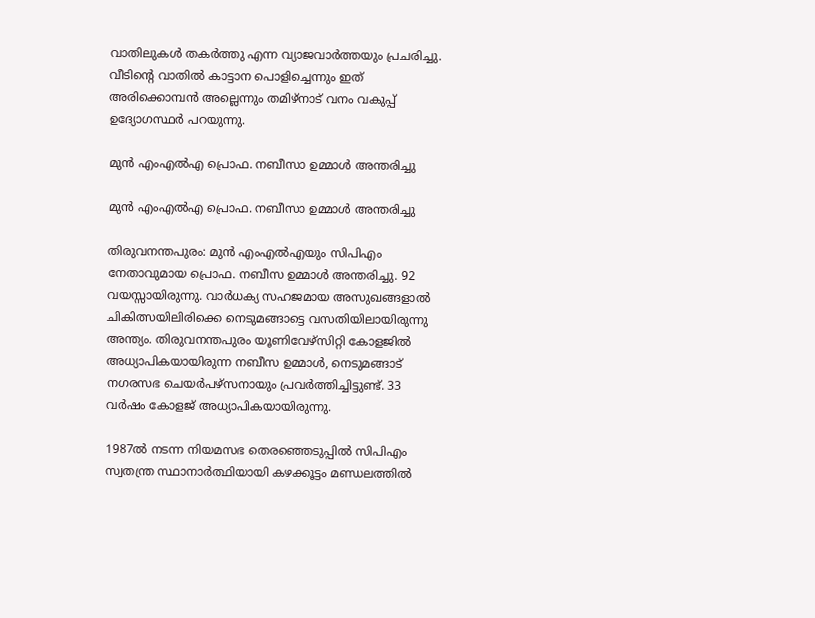വാതിലുകൾ തകർത്തു എന്ന വ്യാജവാർത്തയും പ്രചരിച്ചു. വീടിന്റെ വാതിൽ കാട്ടാന പൊളിച്ചെന്നും ഇത് അരിക്കൊമ്പൻ അല്ലെന്നും തമിഴ്നാട് വനം വകുപ്പ് ഉദ്യോഗസ്ഥർ പറയുന്നു.

മുന്‍ എംഎല്‍എ പ്രൊഫ. നബീസാ ഉമ്മാള്‍ അന്തരിച്ചു

മുന്‍ എംഎല്‍എ പ്രൊഫ. നബീസാ ഉമ്മാള്‍ അന്തരിച്ചു

തിരുവനന്തപുരം: മുന്‍ എംഎല്‍എയും സിപിഎം നേതാവുമായ പ്രൊഫ. നബീസ ഉമ്മാള്‍ അന്തരിച്ചു. 92 വയസ്സായിരുന്നു. വാര്‍ധക്യ സഹജമായ അസുഖങ്ങളാല്‍ ചികിത്സയിലിരിക്കെ നെടുമങ്ങാട്ടെ വസതിയിലായിരുന്നു അന്ത്യം. തിരുവനന്തപുരം യൂണിവേഴ്‌സിറ്റി കോളജില്‍ അധ്യാപികയായിരുന്ന നബീസ ഉമ്മാള്‍, നെടുമങ്ങാട് നഗരസഭ ചെയര്‍പഴ്‌സനായും പ്രവര്‍ത്തിച്ചിട്ടുണ്ട്. 33 വര്‍ഷം കോളജ് അധ്യാപികയായിരുന്നു.

1987ല്‍ നടന്ന നിയമസഭ തെരഞ്ഞെടുപ്പില്‍ സിപിഎം സ്വതന്ത്ര സ്ഥാനാര്‍ത്ഥിയായി കഴക്കൂട്ടം മണ്ഡലത്തില്‍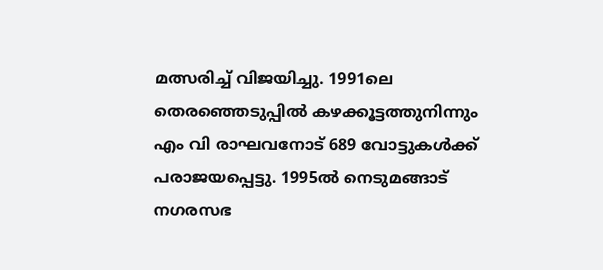മത്സരിച്ച് വിജയിച്ചു. 1991ലെ തെരഞ്ഞെടുപ്പില്‍ കഴക്കൂട്ടത്തുനിന്നും എം വി രാഘവനോട് 689 വോട്ടുകള്‍ക്ക് പരാജയപ്പെട്ടു. 1995ല്‍ നെടുമങ്ങാട് നഗരസഭ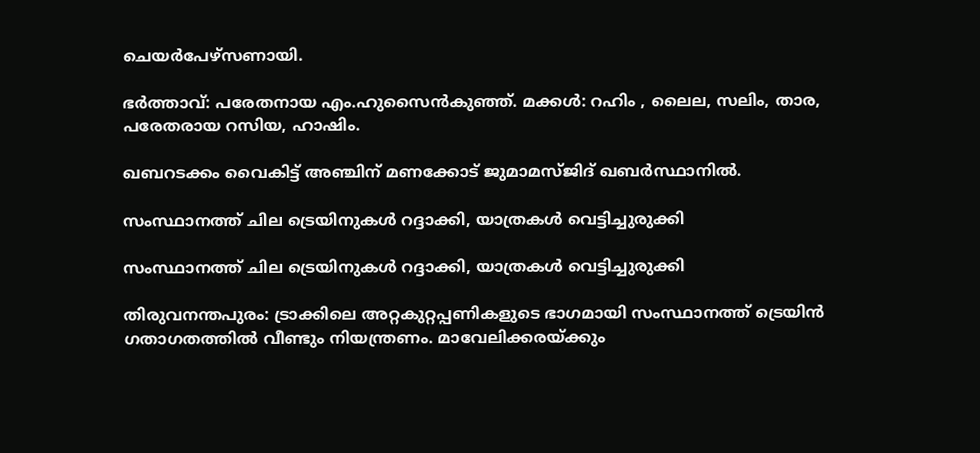ചെയര്‍പേഴ്‌സണായി.

ഭര്‍ത്താവ്: പരേതനായ എം.ഹുസൈന്‍കുഞ്ഞ്. മക്കള്‍: റഹിം , ലൈല, സലിം, താര, പരേതരായ റസിയ, ഹാഷിം.

ഖബറടക്കം വൈകിട്ട് അഞ്ചിന് മണക്കോട് ജുമാമസ്ജിദ് ഖബര്‍സ്ഥാനില്‍.

സംസ്ഥാനത്ത് ചില ട്രെയിനുകൾ റദ്ദാക്കി, യാത്രകള്‍ വെട്ടിച്ചുരുക്കി

സംസ്ഥാനത്ത് ചില ട്രെയിനുകൾ റദ്ദാക്കി, യാത്രകള്‍ വെട്ടിച്ചുരുക്കി

തിരുവനന്തപുരം: ട്രാക്കിലെ അറ്റകുറ്റപ്പണികളുടെ ഭാഗമായി സംസ്ഥാനത്ത് ട്രെയിൻ ഗതാഗതത്തിൽ വീണ്ടും നിയന്ത്രണം. മാവേലിക്കരയ്ക്കും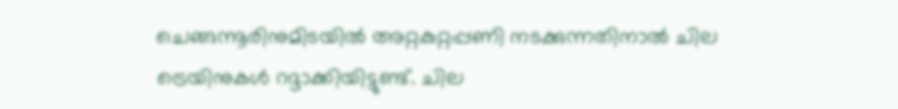ചെങ്ങന്നൂരിനുമിടയിൽ അറ്റകുറ്റപ്പണി നടക്കുന്നതിനാൽ ചില ട്രെയിനുകൾ റദ്ദാക്കിയിട്ടുണ്ട്. ചില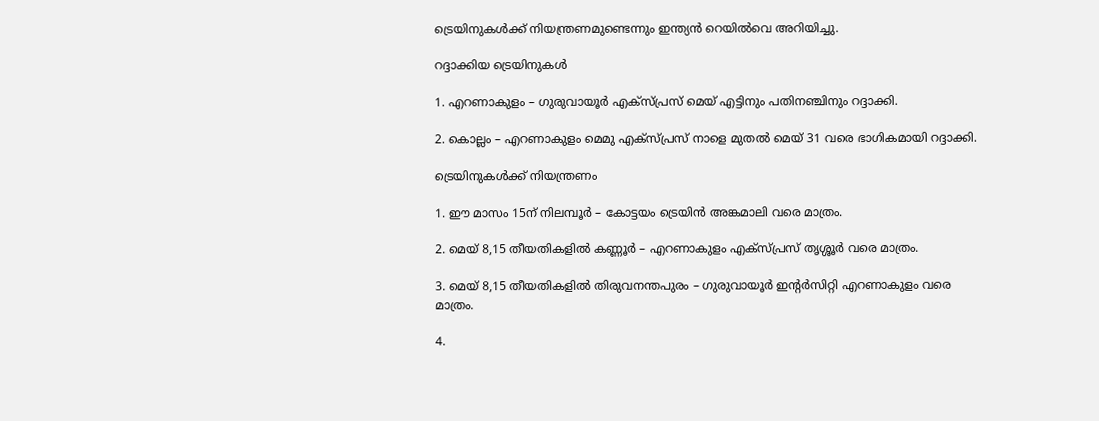ട്രെയിനുകൾക്ക് നിയന്ത്രണമുണ്ടെന്നും ഇന്ത്യൻ റെയിൽവെ അറിയിച്ചു.

റദ്ദാക്കിയ ട്രെയിനുകള്‍

1. എറണാകുളം – ഗുരുവായൂർ എക്സ്പ്രസ് മെയ് എട്ടിനും പതിനഞ്ചിനും റദ്ദാക്കി.

2. കൊല്ലം – എറണാകുളം മെമു എക്സ്പ്രസ് നാളെ മുതൽ മെയ് 31 വരെ ഭാഗികമായി റദ്ദാക്കി.

ട്രെയിനുകൾക്ക് നിയന്ത്രണം

1. ഈ മാസം 15ന് നിലമ്പൂർ – കോട്ടയം ട്രെയിൻ അങ്കമാലി വരെ മാത്രം.

2. മെയ് 8,15 തീയതികളിൽ കണ്ണൂർ – എറണാകുളം എക്സ്പ്രസ് തൃശ്ശൂർ വരെ മാത്രം.

3. മെയ് 8,15 തീയതികളിൽ തിരുവനന്തപുരം – ഗുരുവായൂർ ഇന്റർസിറ്റി എറണാകുളം വരെ മാത്രം.

4.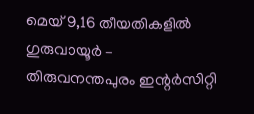മെയ് 9,16 തീയതികളിൽ ഗുരുവായൂർ – തിരുവനന്തപുരം ഇന്റർസിറ്റി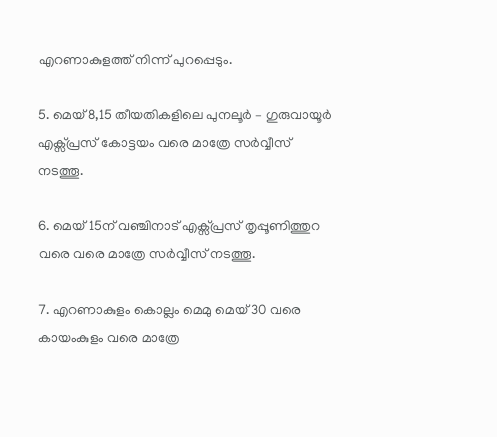എറണാകുളത്ത് നിന്ന് പുറപ്പെടും.

5. മെയ് 8,15 തീയതികളിലെ പുനലൂർ – ഗുരുവായൂർ എക്സ്പ്രസ് കോട്ടയം വരെ മാത്രേ സര്‍വ്വീസ് നടത്തൂ.

6. മെയ് 15ന് വഞ്ചിനാട് എക്സ്പ്രസ് തൃപ്പൂണിത്തുറ വരെ വരെ മാത്രേ സര്‍വ്വീസ് നടത്തൂ.

7. എറണാകുളം കൊല്ലം മെമു മെയ് 30 വരെ കായംകുളം വരെ മാത്രേ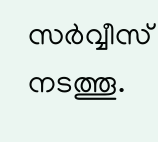സര്‍വ്വീസ് നടത്തൂ.